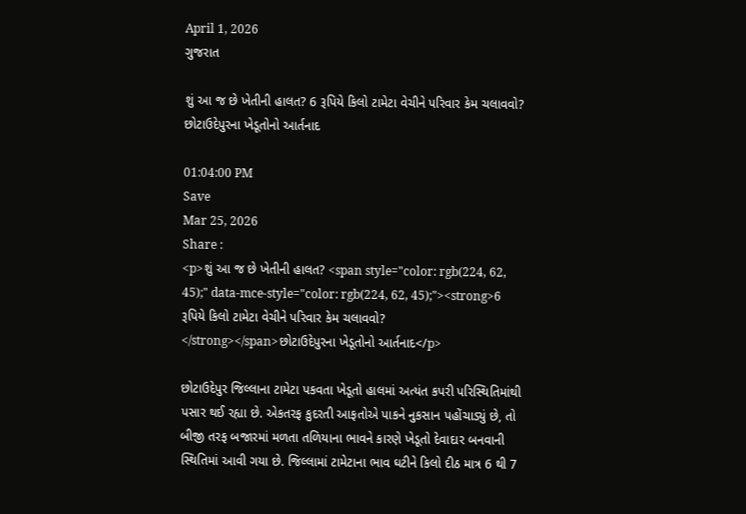April 1, 2026
ગુજરાત

શું આ જ છે ખેતીની હાલત? 6 રૂપિયે કિલો ટામેટા વેચીને પરિવાર કેમ ચલાવવો? છોટાઉદેપુરના ખેડૂતોનો આર્તનાદ

01:04:00 PM
Save
Mar 25, 2026
Share :
<p>શું આ જ છે ખેતીની હાલત? <span style="color: rgb(224, 62, 45);" data-mce-style="color: rgb(224, 62, 45);"><strong>6 રૂપિયે કિલો ટામેટા વેચીને પરિવાર કેમ ચલાવવો? </strong></span>છોટાઉદેપુરના ખેડૂતોનો આર્તનાદ</p>

છોટાઉદેપુર જિલ્લાના ટામેટા પકવતા ખેડૂતો હાલમાં અત્યંત કપરી પરિસ્થિતિમાંથી પસાર થઈ રહ્યા છે. એકતરફ કુદરતી આફતોએ પાકને નુકસાન પહોંચાડ્યું છે, તો બીજી તરફ બજારમાં મળતા તળિયાના ભાવને કારણે ખેડૂતો દેવાદાર બનવાની સ્થિતિમાં આવી ગયા છે. જિલ્લામાં ટામેટાના ભાવ ઘટીને કિલો દીઠ માત્ર 6 થી 7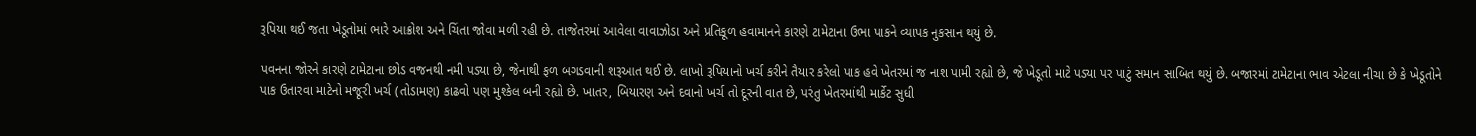રૂપિયા થઈ જતા ખેડૂતોમાં ભારે આક્રોશ અને ચિંતા જોવા મળી રહી છે. તાજેતરમાં આવેલા વાવાઝોડા અને પ્રતિકૂળ હવામાનને કારણે ટામેટાના ઉભા પાકને વ્યાપક નુકસાન થયું છે.

પવનના જોરને કારણે ટામેટાના છોડ વજનથી નમી પડ્યા છે, જેનાથી ફળ બગડવાની શરૂઆત થઈ છે. લાખો રૂપિયાનો ખર્ચ કરીને તૈયાર કરેલો પાક હવે ખેતરમાં જ નાશ પામી રહ્યો છે, જે ખેડૂતો માટે પડ્યા પર પાટું સમાન સાબિત થયું છે. બજારમાં ટામેટાના ભાવ એટલા નીચા છે કે ખેડૂતોને પાક ઉતારવા માટેનો મજૂરી ખર્ચ (તોડામણ) કાઢવો પણ મુશ્કેલ બની રહ્યો છે. ખાતર, બિયારણ અને દવાનો ખર્ચ તો દૂરની વાત છે, પરંતુ ખેતરમાંથી માર્કેટ સુધી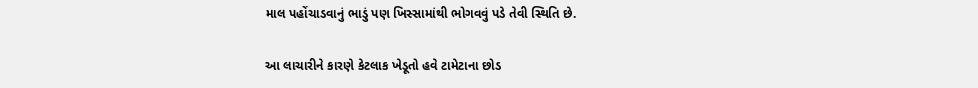માલ પહોંચાડવાનું ભાડું પણ ખિસ્સામાંથી ભોગવવું પડે તેવી સ્થિતિ છે.

આ લાચારીને કારણે કેટલાક ખેડૂતો હવે ટામેટાના છોડ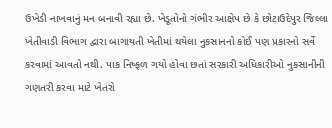ઉખેડી નાખવાનું મન બનાવી રહ્યા છે. ખેડૂતોનો ગંભીર આક્ષેપ છે કે છોટાઉદેપુર જિલ્લા ખેતીવાડી વિભાગ દ્વારા બાગાયતી ખેતીમાં થયેલા નુકસાનનો કોઈ પણ પ્રકારનો સર્વે કરવામાં આવતો નથી. પાક નિષ્ફળ ગયો હોવા છતાં સરકારી અધિકારીઓ નુકસાનીની ગણતરી કરવા માટે ખેતરો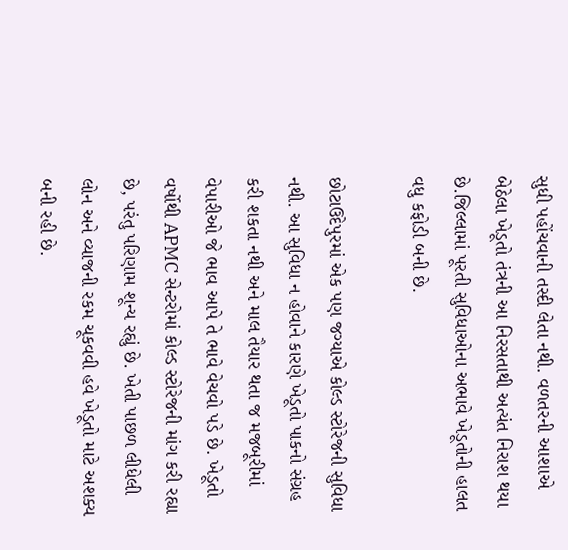સુધી પહોંચવાની તસ્દી લેતા નથી. વળતરની આશાએ બેઠેલા ખેડૂતો તંત્રની આ નિરસતાથી અત્યંત નિરાશ થયા છે.જિલ્લામાં પૂરતી સુવિધાઓના અભાવે ખેડૂતોની હાલત વધુ કફોડી બની છે.

છોટાઉદેપુરમાં એક પણ જગ્યાએ કોલ્ડ સ્ટોરેજની સુવિધા નથી. આ સુવિધા ન હોવાને કારણે ખેડૂતો પાકનો સંગ્રહ કરી શકતા નથી અને માલ તૈયાર થતા જ મજબૂરીમાં વેપારીઓ જે ભાવ આપે તે ભાવે વેચવો પડે છે. ખેડૂતો વર્ષોથી APMC સેન્ટરોમાં કોલ્ડ સ્ટોરેજની માંગ કરી રહ્યા છે, પરંતુ પરિણામ શૂન્ય રહ્યું છે. ખેતી પાછળ લીધેલી લોન અને વ્યાજની રકમ ચૂકવવી હવે ખેડૂતો માટે અશક્ય બની રહી છે.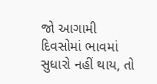જો આગામી દિવસોમાં ભાવમાં સુધારો નહીં થાય, તો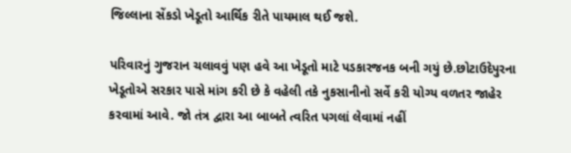જિલ્લાના સેંકડો ખેડૂતો આર્થિક રીતે પાયમાલ થઈ જશે.

પરિવારનું ગુજરાન ચલાવવું પણ હવે આ ખેડૂતો માટે પડકારજનક બની ગયું છે.છોટાઉદેપુરના ખેડૂતોએ સરકાર પાસે માંગ કરી છે કે વહેલી તકે નુકસાનીનો સર્વે કરી યોગ્ય વળતર જાહેર કરવામાં આવે. જો તંત્ર દ્વારા આ બાબતે ત્વરિત પગલાં લેવામાં નહીં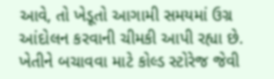આવે, તો ખેડૂતો આગામી સમયમાં ઉગ્ર આંદોલન કરવાની ચીમકી આપી રહ્યા છે. ખેતીને બચાવવા માટે કોલ્ડ સ્ટોરેજ જેવી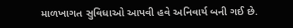માળખાગત સુવિધાઓ આપવી હવે અનિવાર્ય બની ગઈ છે.